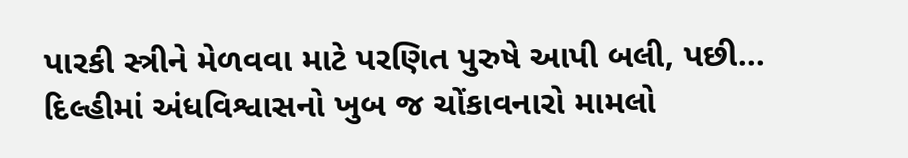પારકી સ્ત્રીને મેળવવા માટે પરણિત પુરુષે આપી બલી, પછી...
દિલ્હીમાં અંધવિશ્વાસનો ખુબ જ ચોંકાવનારો મામલો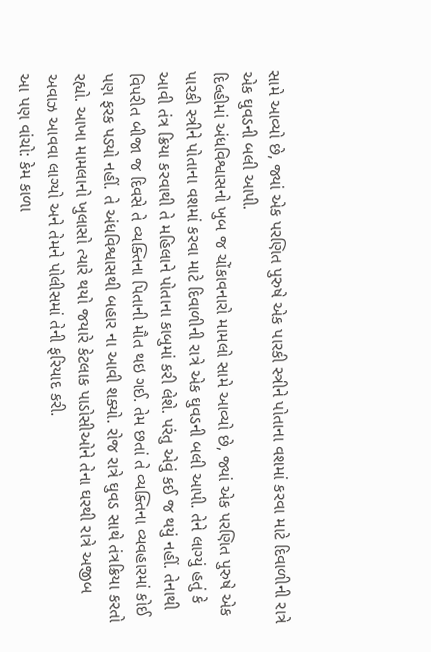સામે આવ્યો છે, જ્યાં એક પરણિત પુરુષે એક પારકી સ્ત્રીને પોતાના વશમાં કરવા માટે દિવાળીની રાત્રે એક ઘુવડની બલી આપી.
દિલ્હીમાં અંધવિશ્વાસનો ખુબ જ ચોંકાવનારો મામલો સામે આવ્યો છે, જ્યાં એક પરણિત પુરુષે એક પારકી સ્ત્રીને પોતાના વશમાં કરવા માટે દિવાળીની રાત્રે એક ઘુવડની બલી આપી. તેને લાગ્યું હતું કે આવી તંત્ર ક્રિયા કરવાથી તે મહિલાને પોતાના કાબુમાં કરી લેશે. પરંતુ એવું કઈ જ થયું નહીં. તેનાથી વિપરીત બીજા જ દિવસે તે વ્યક્તિના પિતાની મૌત થઇ ગઈ. તેમ છતાં તે વ્યક્તિના વ્યવહારમાં કોઈ પણ ફરક પડ્યો નહીં. તે અંધવિશ્વાસથી બહાર ના આવી શક્યો. રોજ રાત્રે ઘુવડ સાથે તંત્રક્રિયા કરતો રહ્યો. આખા મામલાનો ખુલાસો ત્યારે થયો જયારે કેટલાક પાડોસીઓને તેના ઘરથી રાત્રે અજીબ અવાઝ આવવા લાગ્યો અને તેમને પોલીસમાં તેની ફરિયાદ કરી.
આ પણ વાંચો: કેમ કાળા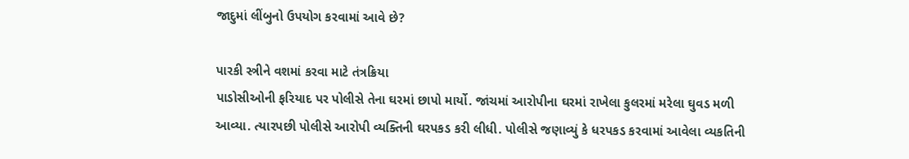જાદુમાં લીંબુનો ઉપયોગ કરવામાં આવે છે?

પારકી સ્ત્રીને વશમાં કરવા માટે તંત્રક્રિયા
પાડોસીઓની ફરિયાદ પર પોલીસે તેના ઘરમાં છાપો માર્યો. જાંચમાં આરોપીના ઘરમાં રાખેલા કુલરમાં મરેલા ઘુવડ મળી આવ્યા. ત્યારપછી પોલીસે આરોપી વ્યક્તિની ઘરપકડ કરી લીધી. પોલીસે જણાવ્યું કે ધરપકડ કરવામાં આવેલા વ્યકતિની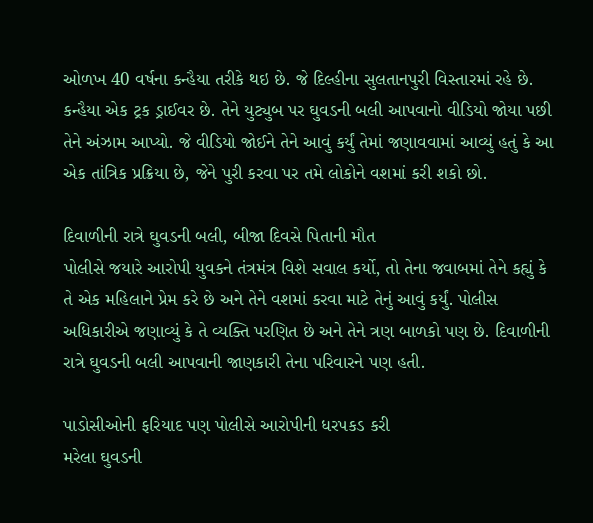ઓળખ 40 વર્ષના કન્હૈયા તરીકે થઇ છે. જે દિલ્હીના સુલતાનપુરી વિસ્તારમાં રહે છે. કન્હૈયા એક ટ્રક ડ્રાઈવર છે. તેને યુટ્યુબ પર ઘુવડની બલી આપવાનો વીડિયો જોયા પછી તેને અંઝામ આપ્યો. જે વીડિયો જોઈને તેને આવું કર્યું તેમાં જણાવવામાં આવ્યું હતું કે આ એક તાંત્રિક પ્રક્રિયા છે, જેને પુરી કરવા પર તમે લોકોને વશમાં કરી શકો છો.

દિવાળીની રાત્રે ઘુવડની બલી, બીજા દિવસે પિતાની મૌત
પોલીસે જયારે આરોપી યુવકને તંત્રમંત્ર વિશે સવાલ કર્યો, તો તેના જવાબમાં તેને કહ્યું કે તે એક મહિલાને પ્રેમ કરે છે અને તેને વશમાં કરવા માટે તેનું આવું કર્યું. પોલીસ અધિકારીએ જણાવ્યું કે તે વ્યક્તિ પરણિત છે અને તેને ત્રણ બાળકો પણ છે. દિવાળીની રાત્રે ઘુવડની બલી આપવાની જાણકારી તેના પરિવારને પણ હતી.

પાડોસીઓની ફરિયાદ પણ પોલીસે આરોપીની ધરપકડ કરી
મરેલા ઘુવડની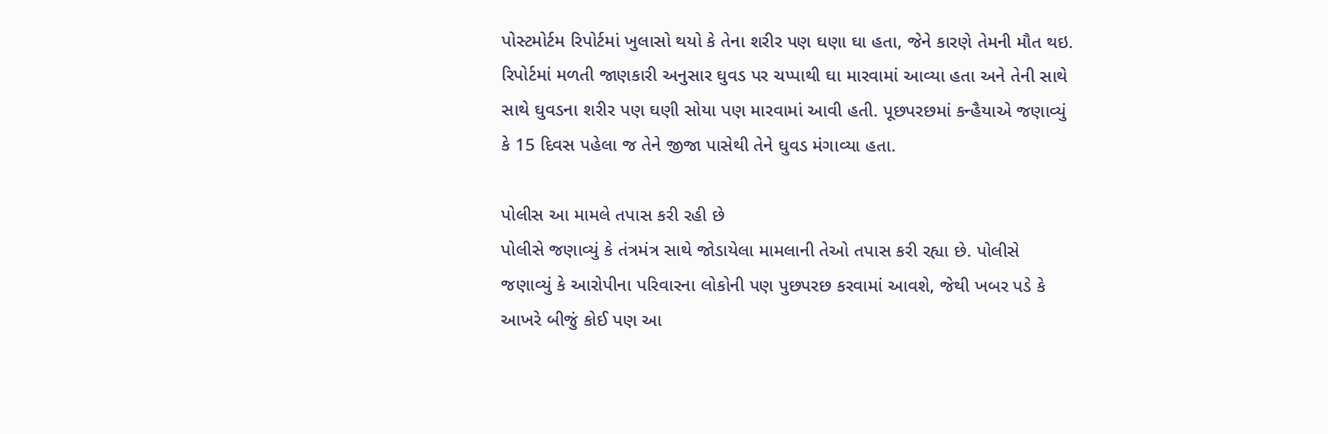પોસ્ટમોર્ટમ રિપોર્ટમાં ખુલાસો થયો કે તેના શરીર પણ ઘણા ઘા હતા, જેને કારણે તેમની મૌત થઇ. રિપોર્ટમાં મળતી જાણકારી અનુસાર ઘુવડ પર ચપ્પાથી ઘા મારવામાં આવ્યા હતા અને તેની સાથે સાથે ઘુવડના શરીર પણ ઘણી સોયા પણ મારવામાં આવી હતી. પૂછપરછમાં કન્હૈયાએ જણાવ્યું કે 15 દિવસ પહેલા જ તેને જીજા પાસેથી તેને ઘુવડ મંગાવ્યા હતા.

પોલીસ આ મામલે તપાસ કરી રહી છે
પોલીસે જણાવ્યું કે તંત્રમંત્ર સાથે જોડાયેલા મામલાની તેઓ તપાસ કરી રહ્યા છે. પોલીસે જણાવ્યું કે આરોપીના પરિવારના લોકોની પણ પુછપરછ કરવામાં આવશે, જેથી ખબર પડે કે આખરે બીજું કોઈ પણ આ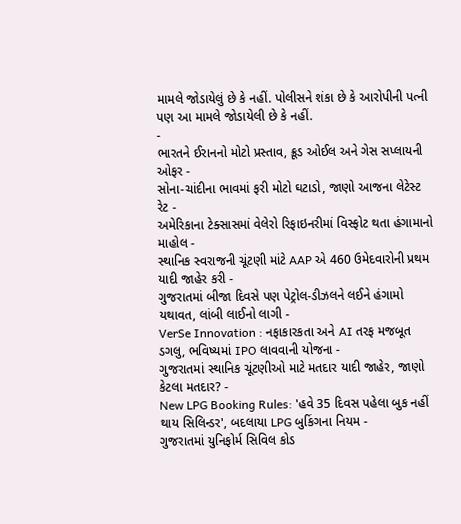મામલે જોડાયેલું છે કે નહીં. પોલીસને શંકા છે કે આરોપીની પત્ની પણ આ મામલે જોડાયેલી છે કે નહીં.
-
ભારતને ઈરાનનો મોટો પ્રસ્તાવ, ક્રૂડ ઓઈલ અને ગેસ સપ્લાયની ઓફર -
સોના-ચાંદીના ભાવમાં ફરી મોટો ઘટાડો, જાણો આજના લેટેસ્ટ રેટ -
અમેરિકાના ટેક્સાસમાં વેલેરો રિફાઇનરીમાં વિસ્ફોટ થતા હંગામાનો માહોલ -
સ્થાનિક સ્વરાજની ચૂંટણી માંટે AAP એ 460 ઉમેદવારોની પ્રથમ યાદી જાહેર કરી -
ગુજરાતમાં બીજા દિવસે પણ પેટ્રોલ-ડીઝલને લઈને હંગામો યથાવત, લાંબી લાઈનો લાગી -
VerSe Innovation : નફાકારકતા અને AI તરફ મજબૂત ડગલુ, ભવિષ્યમાં IPO લાવવાની યોજના -
ગુજરાતમાં સ્થાનિક ચૂંટણીઓ માટે મતદાર યાદી જાહેર, જાણો કેટલા મતદાર? -
New LPG Booking Rules: 'હવે 35 દિવસ પહેલા બુક નહીં થાય સિલિન્ડર', બદલાયા LPG બુકિંગના નિયમ -
ગુજરાતમાં યુનિફોર્મ સિવિલ કોડ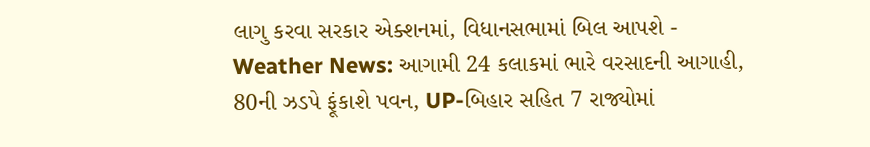લાગુ કરવા સરકાર એક્શનમાં, વિધાનસભામાં બિલ આપશે -
Weather News: આગામી 24 કલાકમાં ભારે વરસાદની આગાહી, 80ની ઝડપે ફૂંકાશે પવન, UP-બિહાર સહિત 7 રાજ્યોમાં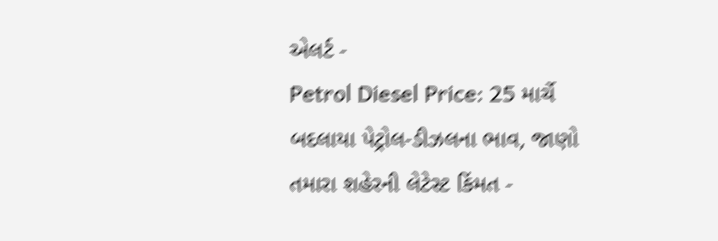એલર્ટ -
Petrol Diesel Price: 25 માર્ચે બદલાયા પેટ્રોલ-ડીઝલના ભાવ, જાણો તમારા શહેરની લેટેસ્ટ કિંમત -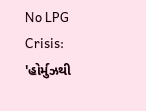No LPG Crisis: 'હોર્મુઝથી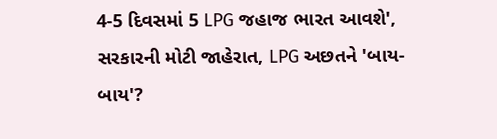4-5 દિવસમાં 5 LPG જહાજ ભારત આવશે', સરકારની મોટી જાહેરાત, LPG અછતને 'બાય-બાય'?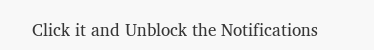Click it and Unblock the Notifications